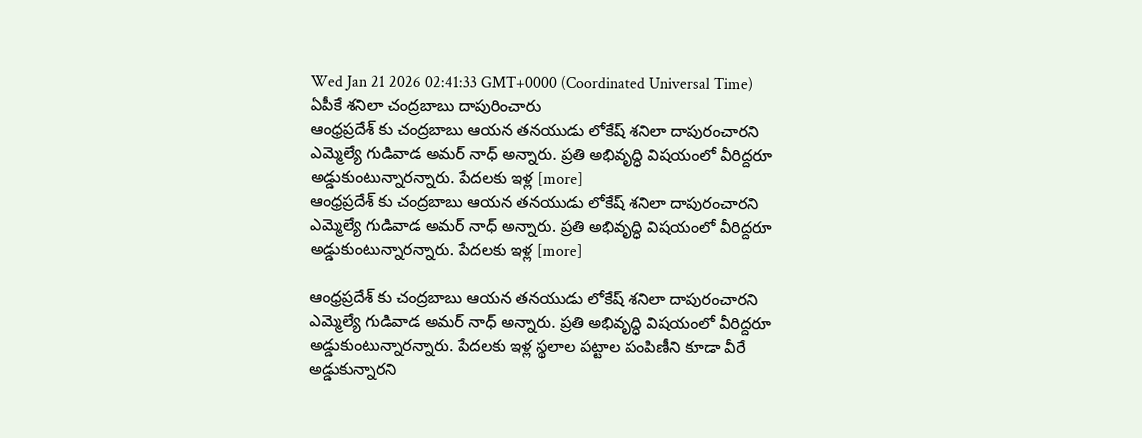Wed Jan 21 2026 02:41:33 GMT+0000 (Coordinated Universal Time)
ఏపీకే శనిలా చంద్రబాబు దాపురించారు
ఆంధ్రప్రదేశ్ కు చంద్రబాబు ఆయన తనయుడు లోకేష్ శనిలా దాపురంచారని ఎమ్మెల్యే గుడివాడ అమర్ నాధ్ అన్నారు. ప్రతి అభివృద్ధి విషయంలో వీరిద్దరూ అడ్డుకుంటున్నారన్నారు. పేదలకు ఇళ్ల [more]
ఆంధ్రప్రదేశ్ కు చంద్రబాబు ఆయన తనయుడు లోకేష్ శనిలా దాపురంచారని ఎమ్మెల్యే గుడివాడ అమర్ నాధ్ అన్నారు. ప్రతి అభివృద్ధి విషయంలో వీరిద్దరూ అడ్డుకుంటున్నారన్నారు. పేదలకు ఇళ్ల [more]

ఆంధ్రప్రదేశ్ కు చంద్రబాబు ఆయన తనయుడు లోకేష్ శనిలా దాపురంచారని ఎమ్మెల్యే గుడివాడ అమర్ నాధ్ అన్నారు. ప్రతి అభివృద్ధి విషయంలో వీరిద్దరూ అడ్డుకుంటున్నారన్నారు. పేదలకు ఇళ్ల స్థలాల పట్టాల పంపిణీని కూడా వీరే అడ్డుకున్నారని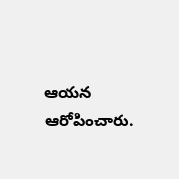ఆయన ఆరోపించారు.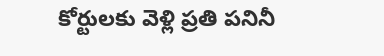కోర్టులకు వెళ్లి ప్రతి పనినీ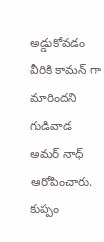అడ్డుకోవడం వీరికి కామన్ గా మారిందని గుడివాడ అమర్ నాధ్ ఆరోపించారు. కుప్పం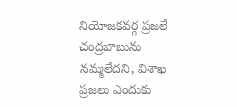నియోజకవర్గ ప్రజలే చంద్రబాబును నమ్మలేదని, విశాఖ ప్రజలు ఎందుకు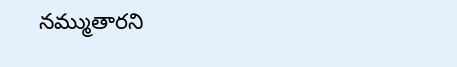నమ్ముతారని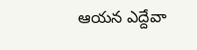ఆయన ఎద్దేవా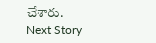చేశారు.
Next Story